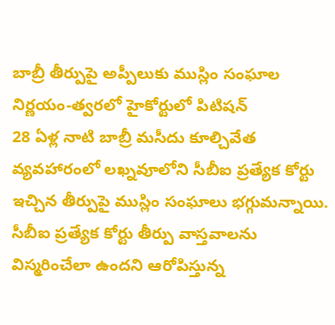బాబ్రీ తీర్పుపై అప్పీలుకు ముస్లిం సంఘాల నిర్ణయం-త్వరలో హైకోర్టులో పిటిషన్
28 ఏళ్ల నాటి బాబ్రీ మసీదు కూల్చివేత వ్యవహారంలో లఖ్నవూలోని సీబీఐ ప్రత్యేక కోర్టు ఇచ్చిన తీర్పుపై ముస్లిం సంఘాలు భగ్గుమన్నాయి. సీబీఐ ప్రత్యేక కోర్టు తీర్పు వాస్తవాలను విస్మరించేలా ఉందని ఆరోపిస్తున్న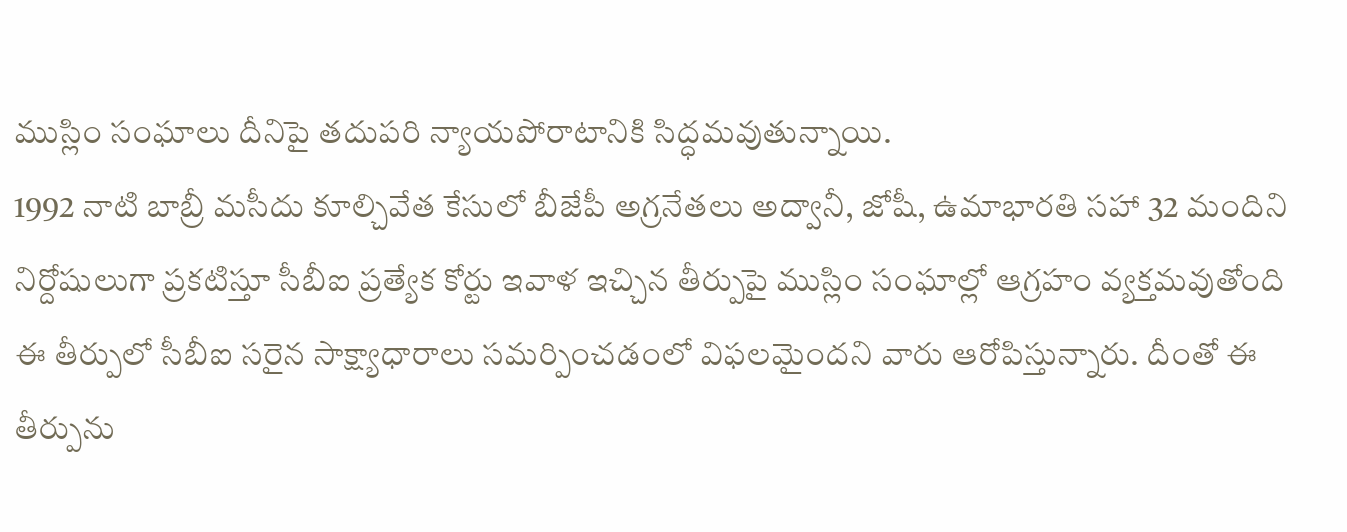ముస్లిం సంఘాలు దీనిపై తదుపరి న్యాయపోరాటానికి సిద్ధమవుతున్నాయి.
1992 నాటి బాబ్రీ మసీదు కూల్చివేత కేసులో బీజేపీ అగ్రనేతలు అద్వానీ, జోషీ, ఉమాభారతి సహా 32 మందిని నిర్దోషులుగా ప్రకటిస్తూ సీబీఐ ప్రత్యేక కోర్టు ఇవాళ ఇచ్చిన తీర్పుపై ముస్లిం సంఘాల్లో ఆగ్రహం వ్యక్తమవుతోంది ఈ తీర్పులో సీబీఐ సరైన సాక్ష్యాధారాలు సమర్పించడంలో విఫలమైందని వారు ఆరోపిస్తున్నారు. దీంతో ఈ తీర్పును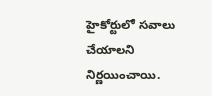హైకోర్టులో సవాలు చేయాలని నిర్ణయించాయి.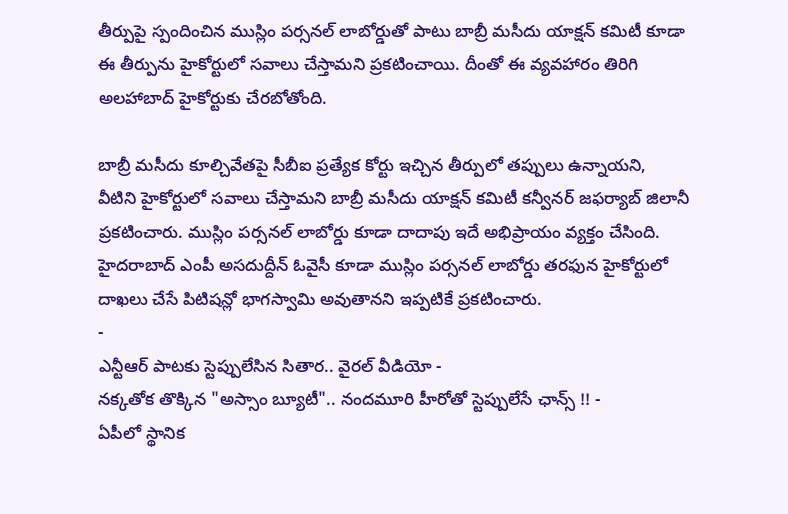తీర్పుపై స్పందించిన ముస్లిం పర్సనల్ లాబోర్డుతో పాటు బాబ్రీ మసీదు యాక్షన్ కమిటీ కూడా ఈ తీర్పును హైకోర్టులో సవాలు చేస్తామని ప్రకటించాయి. దీంతో ఈ వ్యవహారం తిరిగి అలహాబాద్ హైకోర్టుకు చేరబోతోంది.

బాబ్రీ మసీదు కూల్చివేతపై సీబీఐ ప్రత్యేక కోర్టు ఇచ్చిన తీర్పులో తప్పులు ఉన్నాయని, వీటిని హైకోర్టులో సవాలు చేస్తామని బాబ్రీ మసీదు యాక్షన్ కమిటీ కన్వీనర్ జఫర్యాబ్ జిలానీ ప్రకటించారు. ముస్లిం పర్సనల్ లాబోర్డు కూడా దాదాపు ఇదే అభిప్రాయం వ్యక్తం చేసింది. హైదరాబాద్ ఎంపీ అసదుద్దీన్ ఓవైసీ కూడా ముస్లిం పర్సనల్ లాబోర్డు తరఫున హైకోర్టులో దాఖలు చేసే పిటిషన్లో భాగస్వామి అవుతానని ఇప్పటికే ప్రకటించారు.
-
ఎన్టీఆర్ పాటకు స్టెప్పులేసిన సితార.. వైరల్ వీడియో -
నక్కతోక తొక్కిన "అస్సాం బ్యూటీ".. నందమూరి హీరోతో స్టెప్పులేసే ఛాన్స్ !! -
ఏపీలో స్థానిక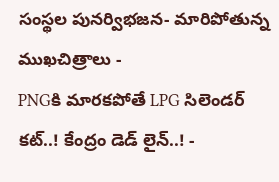సంస్థల పునర్విభజన- మారిపోతున్న ముఖచిత్రాలు -
PNGకి మారకపోతే LPG సిలెండర్ కట్..! కేంద్రం డెడ్ లైన్..! -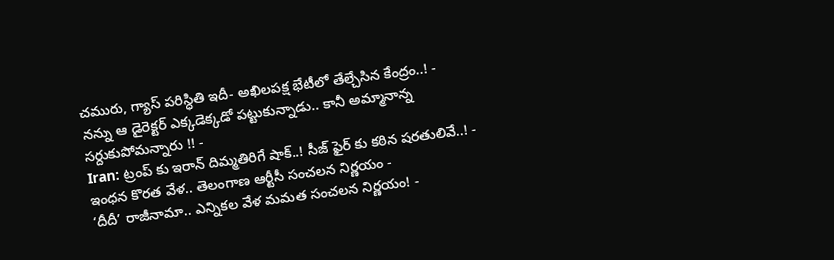చమురు, గ్యాస్ పరిస్ధితి ఇదీ- అఖిలపక్ష భేటీలో తేల్చేసిన కేంద్రం..! -
నన్ను ఆ డైరెక్టర్ ఎక్కడెక్కడో పట్టుకున్నాడు.. కానీ అమ్మానాన్న సర్దుకుపోమన్నారు !! -
Iran: ట్రంప్ కు ఇరాన్ దిమ్మతిరిగే షాక్..! సీజ్ ఫైర్ కు కఠిన షరతులివే..! -
ఇంధన కొరత వేళ.. తెలంగాణ ఆర్టీసీ సంచలన నిర్ణయం -
‘దీదీ’ రాజీనామా.. ఎన్నికల వేళ మమత సంచలన నిర్ణయం! -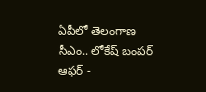ఏపీలో తెలంగాణ సీఎం.. లోకేష్ బంపర్ ఆఫర్ -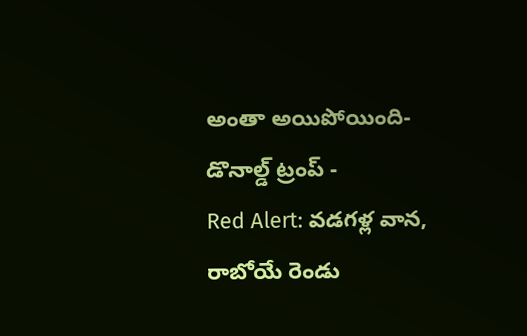అంతా అయిపోయింది- డొనాల్డ్ ట్రంప్ -
Red Alert: వడగళ్ల వాన, రాబోయే రెండు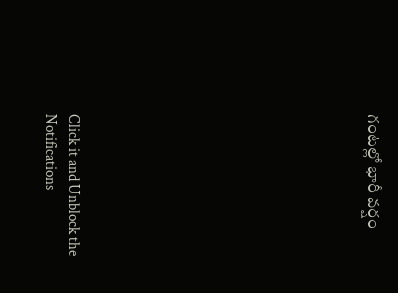గంటల్లో భారీ వర్షం












Click it and Unblock the Notifications